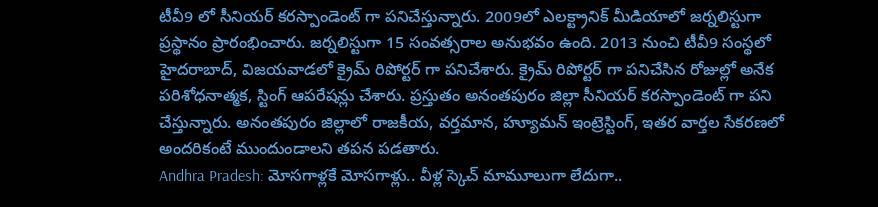టీవీ9 లో సీనియర్ కరస్పాండెంట్ గా పనిచేస్తున్నారు. 2009లో ఎలక్ట్రానిక్ మీడియాలో జర్నలిస్టుగా ప్రస్థానం ప్రారంభించారు. జర్నలిస్టుగా 15 సంవత్సరాల అనుభవం ఉంది. 2013 నుంచి టీవీ9 సంస్థలో హైదరాబాద్, విజయవాడలో క్రైమ్ రిపోర్టర్ గా పనిచేశారు. క్రైమ్ రిపోర్టర్ గా పనిచేసిన రోజుల్లో అనేక పరిశోధనాత్మక, స్టింగ్ ఆపరేషన్లు చేశారు. ప్రస్తుతం అనంతపురం జిల్లా సీనియర్ కరస్పాండెంట్ గా పని చేస్తున్నారు. అనంతపురం జిల్లాలో రాజకీయ, వర్తమాన, హ్యూమన్ ఇంట్రెస్టింగ్, ఇతర వార్తల సేకరణలో అందరికంటే ముందుండాలని తపన పడతారు.
Andhra Pradesh: మోసగాళ్లకే మోసగాళ్లు.. వీళ్ల స్కెచ్ మామూలుగా లేదుగా..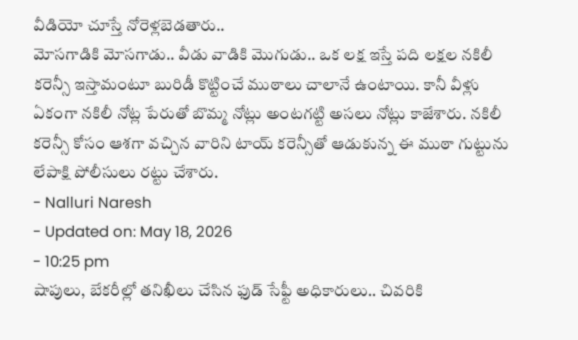వీడియో చూస్తే నోరెళ్లబెడతారు..
మోసగాడికి మోసగాడు.. వీడు వాడికి మొగుడు.. ఒక లక్ష ఇస్తే పది లక్షల నకిలీ కరెన్సీ ఇస్తామంటూ బురిడీ కొట్టించే ముఠాలు చాలానే ఉంటాయి. కానీ వీళ్లు ఏకంగా నకిలీ నోట్ల పేరుతో బొమ్మ నోట్లు అంటగట్టి అసలు నోట్లు కాజేశారు. నకిలీ కరెన్సీ కోసం ఆశగా వచ్చిన వారిని టాయ్ కరెన్సీతో ఆడుకున్న ఈ ముఠా గుట్టును లేపాక్షి పోలీసులు రట్టు చేశారు.
- Nalluri Naresh
- Updated on: May 18, 2026
- 10:25 pm
షాపులు, బేకరీల్లో తనిఖీలు చేసిన ఫుడ్ సేఫ్టీ అధికారులు.. చివరికి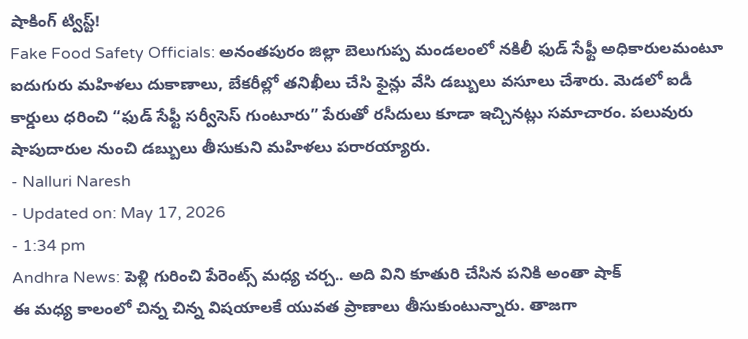షాకింగ్ ట్విస్ట్!
Fake Food Safety Officials: అనంతపురం జిల్లా బెలుగుప్ప మండలంలో నకిలీ ఫుడ్ సేఫ్టీ అధికారులమంటూ ఐదుగురు మహిళలు దుకాణాలు, బేకరీల్లో తనిఖీలు చేసి ఫైన్లు వేసి డబ్బులు వసూలు చేశారు. మెడలో ఐడీ కార్డులు ధరించి “ఫుడ్ సేఫ్టీ సర్వీసెస్ గుంటూరు” పేరుతో రసీదులు కూడా ఇచ్చినట్లు సమాచారం. పలువురు షాపుదారుల నుంచి డబ్బులు తీసుకుని మహిళలు పరారయ్యారు.
- Nalluri Naresh
- Updated on: May 17, 2026
- 1:34 pm
Andhra News: పెళ్లి గురించి పేరెంట్స్ మధ్య చర్చ.. అది విని కూతురి చేసిన పనికి అంతా షాక్
ఈ మధ్య కాలంలో చిన్న చిన్న విషయాలకే యువత ప్రాణాలు తీసుకుంటున్నారు. తాజగా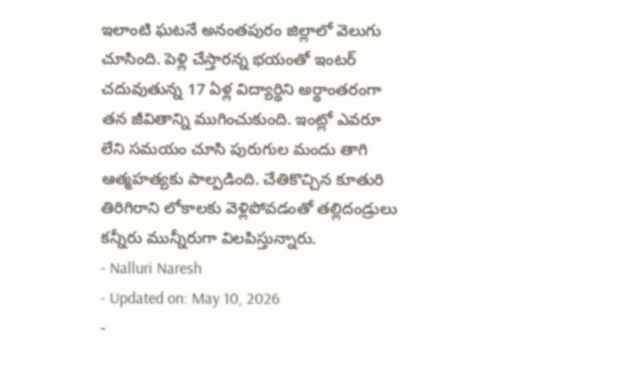ఇలాంటి ఘటనే అనంతపురం జిల్లాలో వెలుగు చూసింది. పెళ్లి చేస్తారన్న భయంతో ఇంటర్ చదువుతున్న 17 ఏళ్ల విద్యార్థిని అర్థాంతరంగా తన జీవితాన్ని ముగించుకుంది. ఇంట్లో ఎవరూ లేని సమయం చూసి పురుగుల మందు తాగి ఆత్మహత్యకు పాల్పడింది. చేతికొచ్చిన కూతురి తిరిగిరాని లోకాలకు వెళ్లిపోవడంతో తల్లిదండ్రులు కన్నీరు మున్నీరుగా విలపిస్తున్నారు.
- Nalluri Naresh
- Updated on: May 10, 2026
-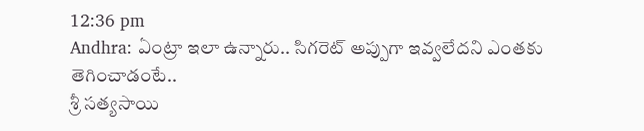12:36 pm
Andhra: ఏంట్రా ఇలా ఉన్నారు.. సిగరెట్ అప్పుగా ఇవ్వలేదని ఎంతకు తెగించాడంటే..
శ్రీ సత్యసాయి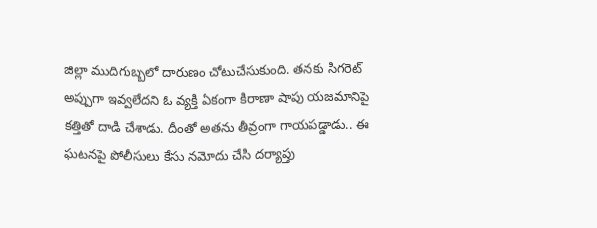జిల్లా ముదిగుబ్బలో దారుణం చోటుచేసుకుంది. తనకు సిగరెట్ అప్పుగా ఇవ్వలేదని ఓ వ్యక్తి ఏకంగా కిరాణా షాపు యజమానిపై కత్తితో దాడి చేశాడు. దీంతో అతను తీవ్రంగా గాయపడ్డాడు.. ఈ ఘటనపై పోలీసులు కేసు నమోదు చేసి దర్యాప్తు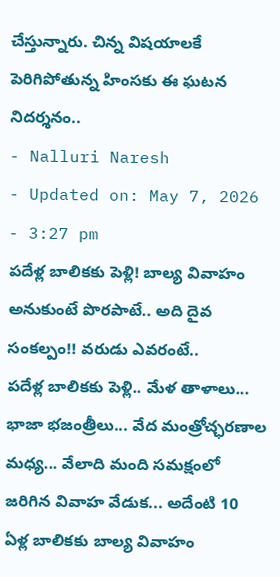చేస్తున్నారు. చిన్న విషయాలకే పెరిగిపోతున్న హింసకు ఈ ఘటన నిదర్శనం..
- Nalluri Naresh
- Updated on: May 7, 2026
- 3:27 pm
పదేళ్ల బాలికకు పెళ్లి! బాల్య వివాహం అనుకుంటే పొరపాటే.. అది దైవ సంకల్పం!! వరుడు ఎవరంటే..
పదేళ్ల బాలికకు పెళ్లి.. మేళ తాళాలు... భాజా భజంత్రీలు... వేద మంత్రోచ్ఛరణాల మధ్య... వేలాది మంది సమక్షంలో జరిగిన వివాహ వేడుక... అదేంటి 10 ఏళ్ల బాలికకు బాల్య వివాహం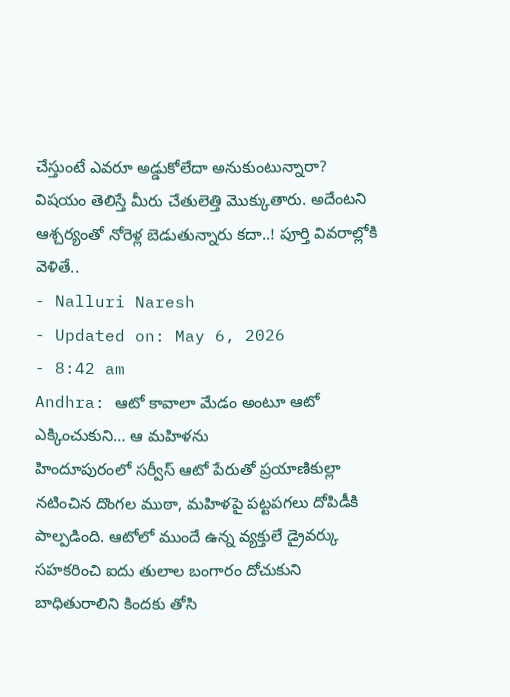చేస్తుంటే ఎవరూ అడ్డుకోలేదా అనుకుంటున్నారా? విషయం తెలిస్తే మీరు చేతులెత్తి మొక్కుతారు. అదేంటని ఆశ్చర్యంతో నోరెళ్ల బెడుతున్నారు కదా..! పూర్తి వివరాల్లోకి వెళితే..
- Nalluri Naresh
- Updated on: May 6, 2026
- 8:42 am
Andhra: ఆటో కావాలా మేడం అంటూ ఆటో ఎక్కించుకుని… ఆ మహిళను
హిందూపురంలో సర్వీస్ ఆటో పేరుతో ప్రయాణికుల్లా నటించిన దొంగల ముఠా, మహిళపై పట్టపగలు దోపిడీకి పాల్పడింది. ఆటోలో ముందే ఉన్న వ్యక్తులే డ్రైవర్కు సహకరించి ఐదు తులాల బంగారం దోచుకుని బాధితురాలిని కిందకు తోసి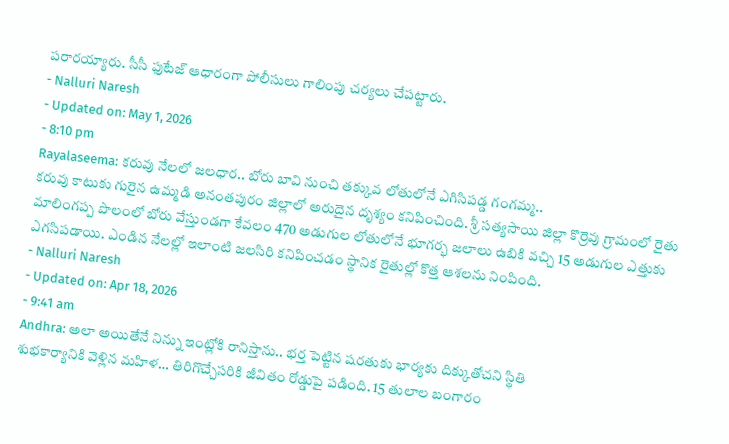పరారయ్యారు. సీసీ ఫుటేజ్ ఆధారంగా పోలీసులు గాలింపు చర్యలు చేపట్టారు.
- Nalluri Naresh
- Updated on: May 1, 2026
- 8:10 pm
Rayalaseema: కరువు నేలలో జలధార.. బోరు బావి నుంచి తక్కువ లోతులోనే ఎగిసిపడ్డ గంగమ్మ..
కరువు కాటుకు గురైన ఉమ్మడి అనంతపురం జిల్లాలో అరుదైన దృశ్యం కనిపించింది. శ్రీ సత్యసాయి జిల్లా కొర్రెవు గ్రామంలో రైతు మాలింగప్ప పొలంలో బోరు వేస్తుండగా కేవలం 470 అడుగుల లోతులోనే భూగర్భ జలాలు ఉబికి వచ్చి 15 అడుగుల ఎత్తుకు ఎగసిపడాయి. ఎండిన నేలల్లో ఇలాంటి జలసిరి కనిపించడం స్థానిక రైతుల్లో కొత్త ఆశలను నింపింది.
- Nalluri Naresh
- Updated on: Apr 18, 2026
- 9:41 am
Andhra: అలా అయితేనే నిన్ను ఇంట్లోకి రానిస్తాను.. భర్త పెట్టిన షరతుకు భార్యకు దిక్కుతోచని స్థితి
శుభకార్యానికి వెళ్లిన మహిళ… తిరిగొచ్చేసరికి జీవితం రోడ్డుపై పడింది. 15 తులాల బంగారం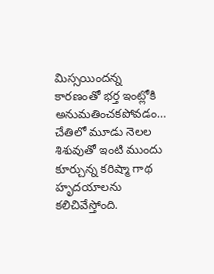మిస్సయిందన్న కారణంతో భర్త ఇంట్లోకి అనుమతించకపోవడం… చేతిలో మూడు నెలల శిశువుతో ఇంటి ముందు కూర్చున్న కరిష్మా గాథ హృదయాలను కలిచివేస్తోంది.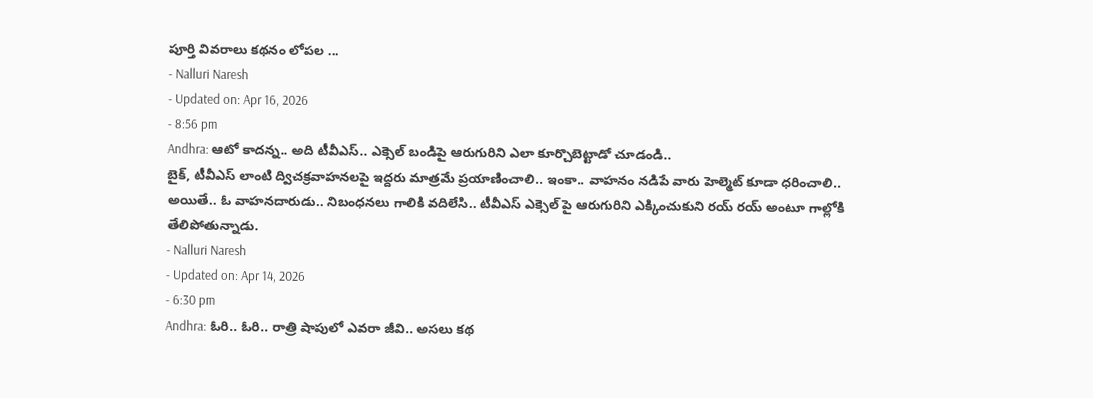పూర్తి వివరాలు కథనం లోపల ...
- Nalluri Naresh
- Updated on: Apr 16, 2026
- 8:56 pm
Andhra: ఆటో కాదన్న.. అది టీవీఎస్.. ఎక్సెల్ బండిపై ఆరుగురిని ఎలా కూర్చొబెట్టాడో చూడండి..
బైక్, టీవీఎస్ లాంటి ద్విచక్రవాహనలపై ఇద్దరు మాత్రమే ప్రయాణించాలి.. ఇంకా.. వాహనం నడిపే వారు హెల్మెట్ కూడా ధరించాలి.. అయితే.. ఓ వాహనదారుడు.. నిబంధనలు గాలికి వదిలేసి.. టీవీఎస్ ఎక్సెల్ పై ఆరుగురిని ఎక్కించుకుని రయ్ రయ్ అంటూ గాల్లోకి తేలిపోతున్నాడు.
- Nalluri Naresh
- Updated on: Apr 14, 2026
- 6:30 pm
Andhra: ఓరి.. ఓరి.. రాత్రి షాపులో ఎవరా జీవి.. అసలు కథ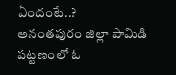ఏందంటే..?
అనంతపురం జిల్లా పామిడి పట్టణంలో ఓ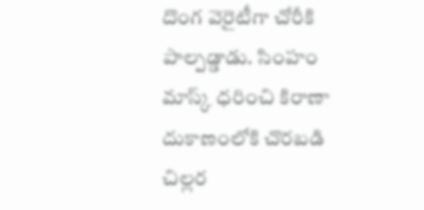దొంగ వెరైటీగా చోరీకి పాల్పడ్డాడు. సింహం మాస్క్ ధరించి కిరాణా దుకాణంలోకి చొరబడి చిల్లర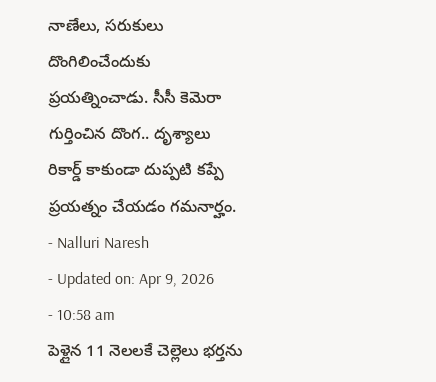నాణేలు, సరుకులు దొంగిలించేందుకు ప్రయత్నించాడు. సీసీ కెమెరా గుర్తించిన దొంగ.. దృశ్యాలు రికార్డ్ కాకుండా దుప్పటి కప్పే ప్రయత్నం చేయడం గమనార్హం.
- Nalluri Naresh
- Updated on: Apr 9, 2026
- 10:58 am
పెళ్లైన 11 నెలలకే చెల్లెలు భర్తను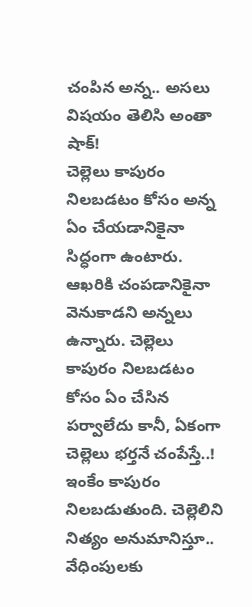చంపిన అన్న.. అసలు విషయం తెలిసి అంతా షాక్!
చెల్లెలు కాపురం నిలబడటం కోసం అన్న ఏం చేయడానికైనా సిద్ధంగా ఉంటారు. ఆఖరికి చంపడానికైనా వెనుకాడని అన్నలు ఉన్నారు. చెల్లెలు కాపురం నిలబడటం కోసం ఏం చేసిన పర్వాలేదు కానీ, ఏకంగా చెల్లెలు భర్తనే చంపేస్తే..! ఇంకేం కాపురం నిలబడుతుంది. చెల్లెలిని నిత్యం అనుమానిస్తూ.. వేధింపులకు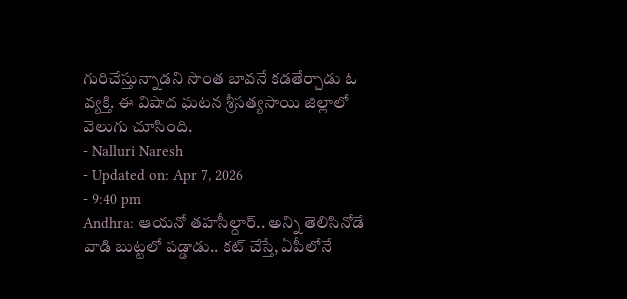గురిచేస్తున్నాడని సొంత బావనే కడతేర్చాడు ఓ వ్యక్తి. ఈ విషాద ఘటన శ్రీసత్యసాయి జిల్లాలో వెలుగు చూసింది.
- Nalluri Naresh
- Updated on: Apr 7, 2026
- 9:40 pm
Andhra: ఆయనో తహసీల్దార్.. అన్ని తెలిసినోడే వాడి బుట్టలో పడ్డాడు.. కట్ చేస్తే, ఏపీలోనే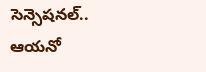సెన్సెషనల్..
ఆయనో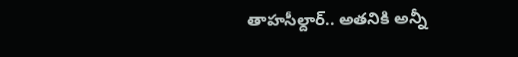తాహసీల్దార్.. అతనికి అన్నీ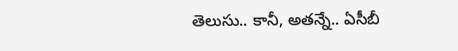తెలుసు.. కానీ, అతన్నే.. ఏసీబీ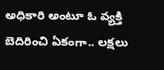అధికారి అంటూ ఓ వ్యక్తి బెదిరించి ఏకంగా.. లక్షలు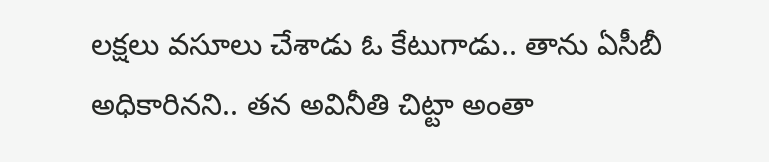లక్షలు వసూలు చేశాడు ఓ కేటుగాడు.. తాను ఏసీబీ అధికారినని.. తన అవినీతి చిట్టా అంతా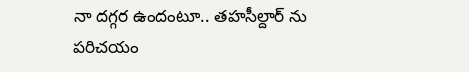నా దగ్గర ఉందంటూ.. తహసీల్దార్ ను పరిచయం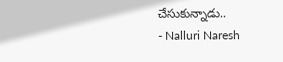చేసుకున్నాడు..
- Nalluri Naresh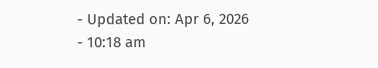- Updated on: Apr 6, 2026
- 10:18 am